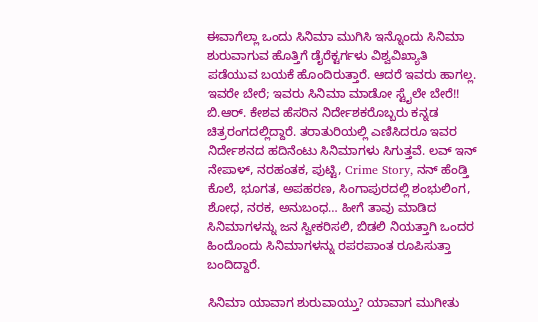ಈವಾಗೆಲ್ಲಾ ಒಂದು ಸಿನಿಮಾ ಮುಗಿಸಿ ಇನ್ನೊಂದು ಸಿನಿಮಾ ಶುರುವಾಗುವ ಹೊತ್ತಿಗೆ ಡೈರೆಕ್ಟರ್ಗಳು ವಿಶ್ವವಿಖ್ಯಾತಿ ಪಡೆಯುವ ಬಯಕೆ ಹೊಂದಿರುತ್ತಾರೆ. ಆದರೆ ಇವರು ಹಾಗಲ್ಲ. ಇವರೇ ಬೇರೆ; ಇವರು ಸಿನಿಮಾ ಮಾಡೋ ಸ್ಟೈಲೇ ಬೇರೆ!!
ಬಿ.ಆರ್. ಕೇಶವ ಹೆಸರಿನ ನಿರ್ದೇಶಕರೊಬ್ಬರು ಕನ್ನಡ ಚಿತ್ರರಂಗದಲ್ಲಿದ್ದಾರೆ. ತರಾತುರಿಯಲ್ಲಿ ಎಣಿಸಿದರೂ ಇವರ ನಿರ್ದೇಶನದ ಹದಿನೆಂಟು ಸಿನಿಮಾಗಳು ಸಿಗುತ್ತವೆ. ಲವ್ ಇನ್ ನೇಪಾಳ್, ನರಹಂತಕ, ಪುಟ್ಟಿ, Crime Story, ನನ್ ಹೆಂಡ್ತಿ ಕೊಲೆ, ಭೂಗತ, ಅಪಹರಣ, ಸಿಂಗಾಪುರದಲ್ಲಿ ಶಂಭುಲಿಂಗ, ಶೋಧ, ನರಕ, ಅನುಬಂಧ… ಹೀಗೆ ತಾವು ಮಾಡಿದ ಸಿನಿಮಾಗಳನ್ನು ಜನ ಸ್ವೀಕರಿಸಲಿ, ಬಿಡಲಿ ನಿಯತ್ತಾಗಿ ಒಂದರ ಹಿಂದೊಂದು ಸಿನಿಮಾಗಳನ್ನು ರಪರಪಾಂತ ರೂಪಿಸುತ್ತಾ ಬಂದಿದ್ದಾರೆ.

ಸಿನಿಮಾ ಯಾವಾಗ ಶುರುವಾಯ್ತು? ಯಾವಾಗ ಮುಗೀತು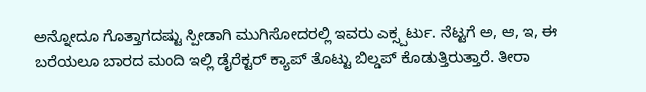ಅನ್ನೋದೂ ಗೊತ್ತಾಗದಷ್ಟು ಸ್ಪೀಡಾಗಿ ಮುಗಿಸೋದರಲ್ಲಿ ಇವರು ಎಕ್ಸ್ಪರ್ಟು. ನೆಟ್ಟಗೆ ಅ, ಆ, ಇ, ಈ ಬರೆಯಲೂ ಬಾರದ ಮಂದಿ ಇಲ್ಲಿ ಡೈರೆಕ್ಟರ್ ಕ್ಯಾಪ್ ತೊಟ್ಟು ಬಿಲ್ಡಪ್ ಕೊಡುತ್ತಿರುತ್ತಾರೆ. ತೀರಾ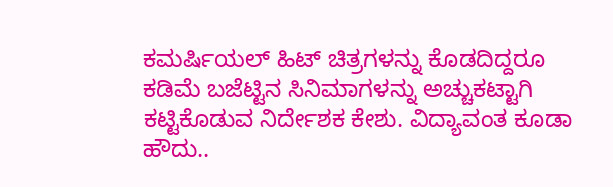ಕಮರ್ಷಿಯಲ್ ಹಿಟ್ ಚಿತ್ರಗಳನ್ನು ಕೊಡದಿದ್ದರೂ ಕಡಿಮೆ ಬಜೆಟ್ಟಿನ ಸಿನಿಮಾಗಳನ್ನು ಅಚ್ಚುಕಟ್ಟಾಗಿ ಕಟ್ಟಿಕೊಡುವ ನಿರ್ದೇಶಕ ಕೇಶು. ವಿದ್ಯಾವಂತ ಕೂಡಾ ಹೌದು..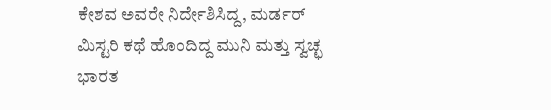ಕೇಶವ ಅವರೇ ನಿರ್ದೇಶಿಸಿದ್ದ, ಮರ್ಡರ್ ಮಿಸ್ಟರಿ ಕಥೆ ಹೊಂದಿದ್ದ ಮುನಿ ಮತ್ತು ಸ್ವಚ್ಛ ಭಾರತ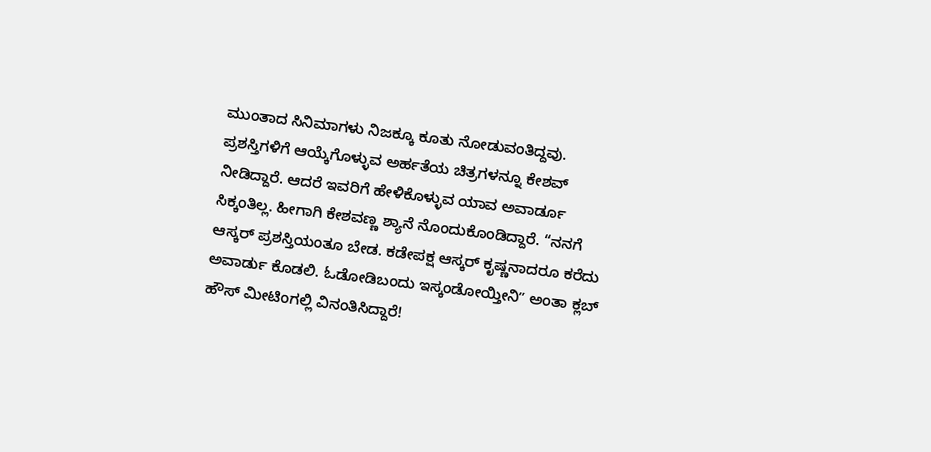ಮುಂತಾದ ಸಿನಿಮಾಗಳು ನಿಜಕ್ಕೂ ಕೂತು ನೋಡುವಂತಿದ್ದವು. ಪ್ರಶಸ್ತಿಗಳಿಗೆ ಆಯ್ಕೆಗೊಳ್ಳುವ ಅರ್ಹತೆಯ ಚಿತ್ರಗಳನ್ನೂ ಕೇಶವ್ ನೀಡಿದ್ದಾರೆ. ಆದರೆ ಇವರಿಗೆ ಹೇಳಿಕೊಳ್ಳುವ ಯಾವ ಅವಾರ್ಡೂ ಸಿಕ್ಕಂತಿಲ್ಲ. ಹೀಗಾಗಿ ಕೇಶವಣ್ಣ ಶ್ಯಾನೆ ನೊಂದುಕೊಂಡಿದ್ದಾರೆ. “ನನಗೆ ಆಸ್ಕರ್ ಪ್ರಶಸ್ತಿಯಂತೂ ಬೇಡ. ಕಡೇಪಕ್ಷ ಆಸ್ಕರ್ ಕೃಷ್ಣನಾದರೂ ಕರೆದು ಅವಾರ್ಡು ಕೊಡಲಿ. ಓಡೋಡಿಬಂದು ಇಸ್ಕಂಡೋಯ್ತೀನಿʼʼ ಅಂತಾ ಕ್ಲಬ್ ಹೌಸ್ ಮೀಟಿಂಗಲ್ಲಿ ವಿನಂತಿಸಿದ್ದಾರೆ!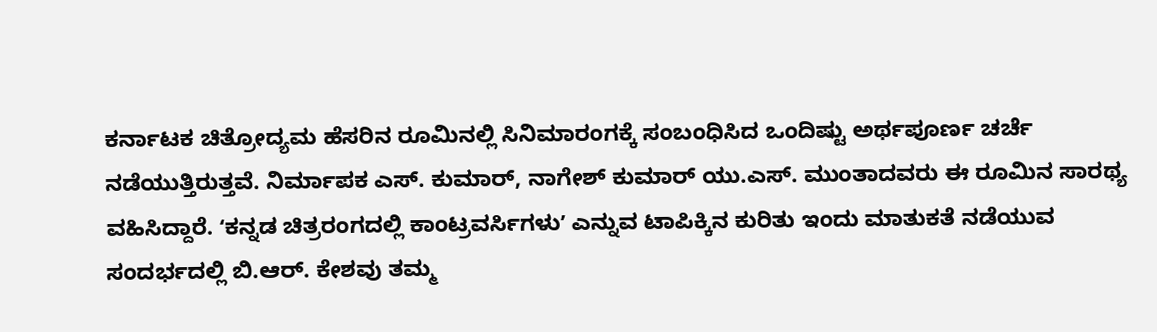ಕರ್ನಾಟಕ ಚಿತ್ರೋದ್ಯಮ ಹೆಸರಿನ ರೂಮಿನಲ್ಲಿ ಸಿನಿಮಾರಂಗಕ್ಕೆ ಸಂಬಂಧಿಸಿದ ಒಂದಿಷ್ಟು ಅರ್ಥಪೂರ್ಣ ಚರ್ಚೆ ನಡೆಯುತ್ತಿರುತ್ತವೆ. ನಿರ್ಮಾಪಕ ಎಸ್. ಕುಮಾರ್, ನಾಗೇಶ್ ಕುಮಾರ್ ಯು.ಎಸ್. ಮುಂತಾದವರು ಈ ರೂಮಿನ ಸಾರಥ್ಯ ವಹಿಸಿದ್ದಾರೆ. ʻಕನ್ನಡ ಚಿತ್ರರಂಗದಲ್ಲಿ ಕಾಂಟ್ರವರ್ಸಿಗಳುʼ ಎನ್ನುವ ಟಾಪಿಕ್ಕಿನ ಕುರಿತು ಇಂದು ಮಾತುಕತೆ ನಡೆಯುವ ಸಂದರ್ಭದಲ್ಲಿ ಬಿ.ಆರ್. ಕೇಶವು ತಮ್ಮ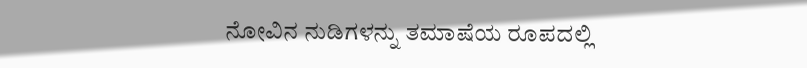ನೋವಿನ ನುಡಿಗಳನ್ನು ತಮಾಷೆಯ ರೂಪದಲ್ಲಿ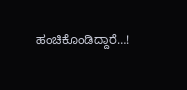ಹಂಚಿಕೊಂಡಿದ್ದಾರೆ…!